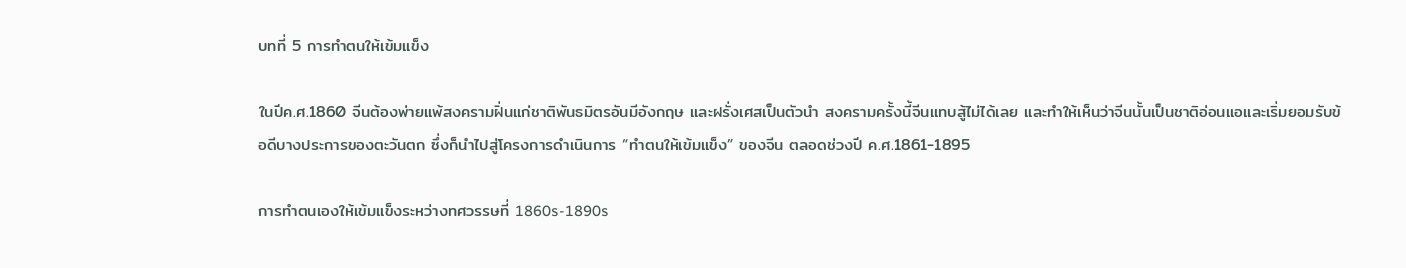บทที่ 5 การทำตนให้เข้มแข็ง

ในปีค.ศ.1860 จีนต้องพ่ายแพ้สงครามฝิ่นแก่ชาติพันธมิตรอันมีอังกฤษ และฝรั่งเศสเป็นตัวนำ สงครามครั้งนี้จีนแทบสู้ไม่ได้เลย และทำให้เห็นว่าจีนนั้นเป็นชาติอ่อนแอและเริ่มยอมรับข้อดีบางประการของตะวันตก ซึ่งก็นำไปสู่โครงการดำเนินการ “ทำตนให้เข้มแข็ง” ของจีน ตลอดช่วงปี ค.ศ.1861-1895

การทำตนเองให้เข้มแข็งระหว่างทศวรรษที่ 1860s-1890s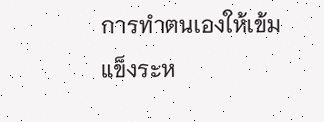การทำตนเองให้เข้มแข็งระห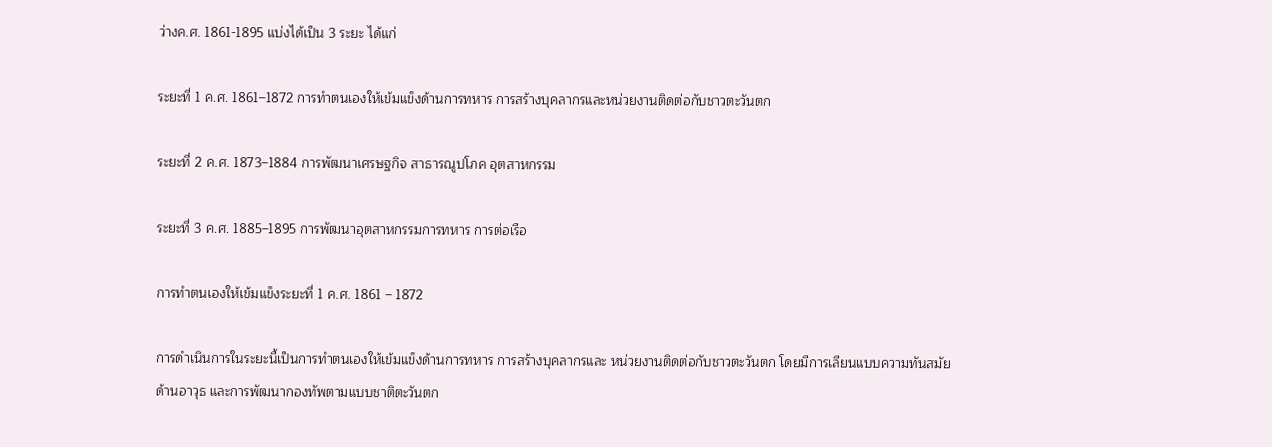ว่างค.ศ. 1861-1895 แบ่งได้เป็น 3 ระยะ ได้แก่

ระยะที่ 1 ค.ศ. 1861–1872 การทำตนเองให้เข้มแข็งด้านการทหาร การสร้างบุคลากรและหน่วยงานติดต่อกับชาวตะวันตก

ระยะที่ 2 ค.ศ. 1873–1884 การพัฒนาเศรษฐกิจ สาธารณูปโภค อุตสาหกรรม

ระยะที่ 3 ค.ศ. 1885–1895 การพัฒนาอุตสาหกรรมการทหาร การต่อเรือ

การทำตนเองให้เข้มแข็งระยะที่ 1 ค.ศ. 1861 – 1872

การดำเนินการในระยะนี้เป็นการทำตนเองให้เข้มแข็งด้านการทหาร การสร้างบุคลากรและ หน่วยงานติดต่อกับชาวตะวันตก โดยมีการเลียนแบบความทันสมัยด้านอาวุธ และการพัฒนากองทัพตามแบบชาติตะวันตก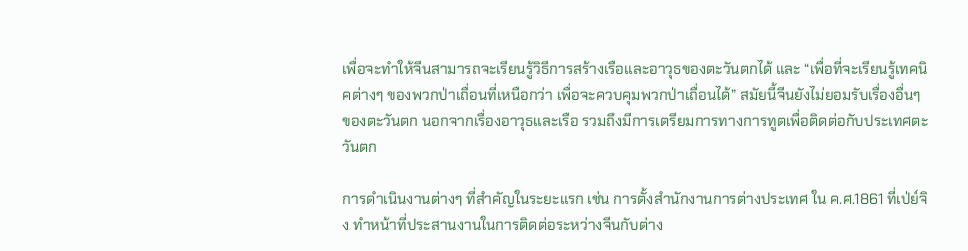เพื่อจะทำให้จีนสามารถจะเรียนรู้วิธีการสร้างเรือและอาวุธของตะวันตกได้ และ “เพื่อที่จะเรียนรู้เทคนิคต่างๆ ของพวกป่าเถื่อนที่เหนือกว่า เพื่อจะควบคุมพวกป่าเถื่อนได้” สมัยนี้จีนยังไม่ยอมรับเรื่องอื่นๆ ของตะวันตก นอกจากเรื่องอาวุธและเรือ รวมถึงมีการเตรียมการทางการทูตเพื่อติดต่อกับประเทศตะวันตก

การดำเนินงานต่างๆ ที่สำคัญในระยะแรก เช่น การตั้งสำนักงานการต่างประเทศ ใน ค.ศ.1861 ที่เป่ย์จิง ทำหน้าที่ประสานงานในการติดต่อระหว่างจีนกับต่าง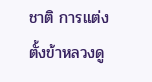ชาติ การแต่งตั้งข้าหลวงดู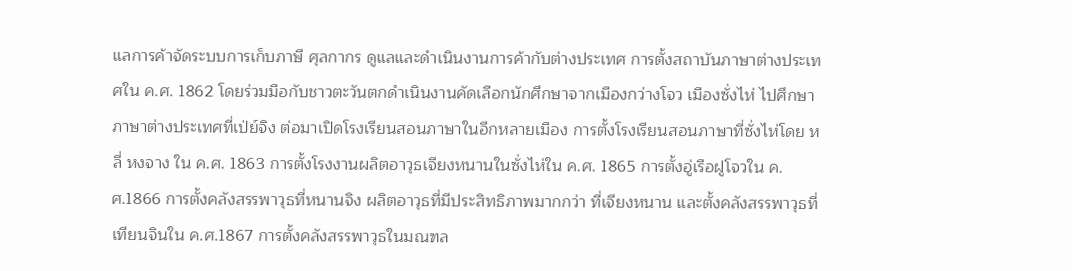แลการค้าจัดระบบการเก็บภาษี ศุลกากร ดูแลและดำเนินงานการค้ากับต่างประเทศ การตั้งสถาบันภาษาต่างประเทศใน ค.ศ. 1862 โดยร่วมมือกับชาวตะวันตกดำเนินงานคัดเลือกนักศึกษาจากเมืองกว่างโจว เมืองซั่งไห่ ไปศึกษาภาษาต่างประเทศที่เป่ย์จิง ต่อมาเปิดโรงเรียนสอนภาษาในอีกหลายเมือง การตั้งโรงเรียนสอนภาษาที่ซั่งไห่โดย หลี่ หงจาง ใน ค.ศ. 1863 การตั้งโรงงานผลิตอาวุธเจียงหนานในซั่งไห่ใน ค.ศ. 1865 การตั้งอู่เรือฝูโจวใน ค.ศ.1866 การตั้งคลังสรรพาวุธที่หนานจิง ผลิตอาวุธที่มีประสิทธิภาพมากกว่า ที่เจียงหนาน และตั้งคลังสรรพาวุธที่เทียนจินใน ค.ศ.1867 การตั้งคลังสรรพาวุธในมณฑล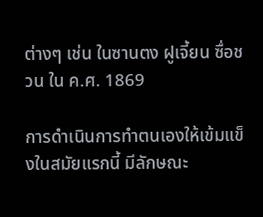ต่างๆ เช่น ในซานตง ฝูเจี้ยน ซื่อชวน ใน ค.ศ. 1869

การดำเนินการทำตนเองให้เข้มแข็งในสมัยแรกนี้ มีลักษณะ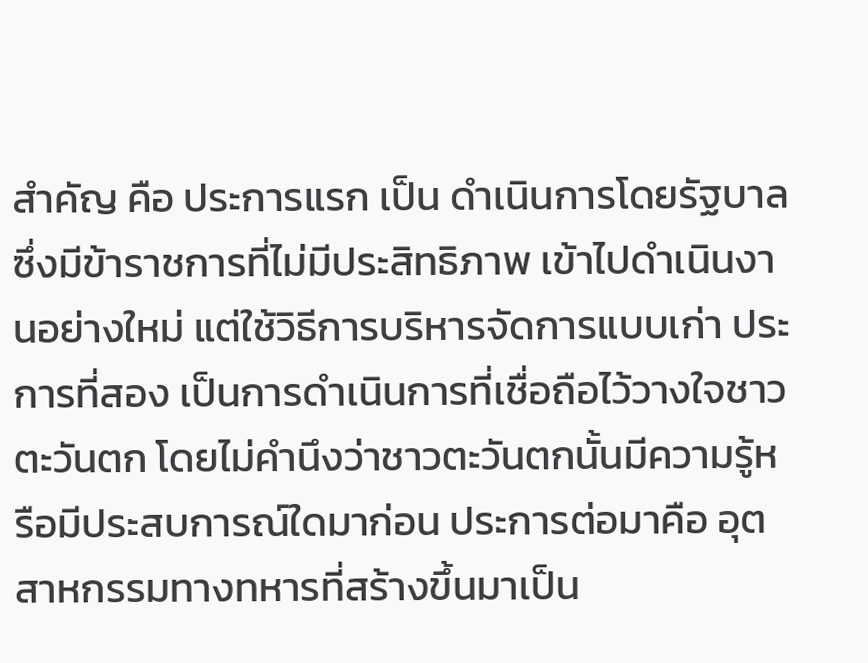สำคัญ คือ ประการแรก เป็น ดำเนินการโดยรัฐบาล ซึ่งมีข้าราชการที่ไม่มีประสิทธิภาพ เข้าไปดำเนินงานอย่างใหม่ แต่ใช้วิธีการบริหารจัดการแบบเก่า ประการที่สอง เป็นการดำเนินการที่เชื่อถือไว้วางใจชาวตะวันตก โดยไม่คำนึงว่าชาวตะวันตกนั้นมีความรู้หรือมีประสบการณ์ใดมาก่อน ประการต่อมาคือ อุตสาหกรรมทางทหารที่สร้างขึ้นมาเป็น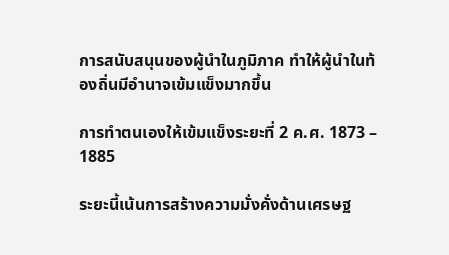การสนับสนุนของผู้นำในภูมิภาค ทำให้ผู้นำในท้องถิ่นมีอำนาจเข้มแข็งมากขึ้น

การทำตนเองให้เข้มแข็งระยะที่ 2 ค.ศ. 1873 – 1885

ระยะนี้เน้นการสร้างความมั่งคั่งด้านเศรษฐ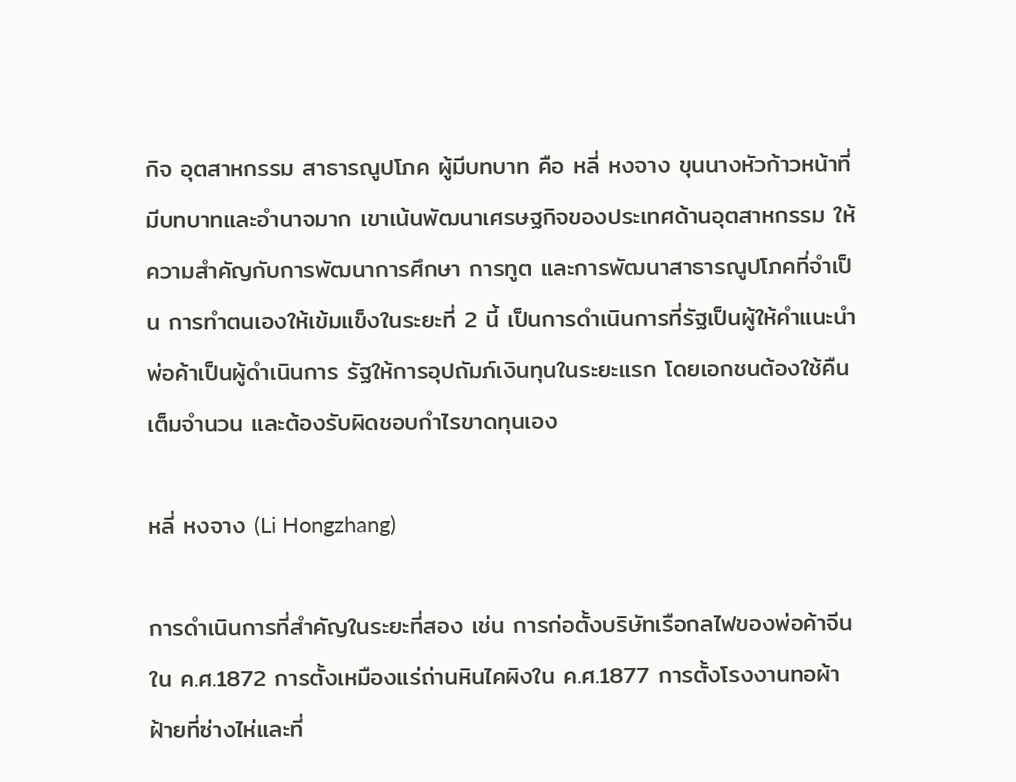กิจ อุตสาหกรรม สาธารณูปโภค ผู้มีบทบาท คือ หลี่ หงจาง ขุนนางหัวก้าวหน้าที่มีบทบาทและอำนาจมาก เขาเน้นพัฒนาเศรษฐกิจของประเทศด้านอุตสาหกรรม ให้ความสำคัญกับการพัฒนาการศึกษา การทูต และการพัฒนาสาธารณูปโภคที่จำเป็น การทำตนเองให้เข้มแข็งในระยะที่ 2 นี้ เป็นการดำเนินการที่รัฐเป็นผู้ให้คำแนะนำ พ่อค้าเป็นผู้ดำเนินการ รัฐให้การอุปถัมภ์เงินทุนในระยะแรก โดยเอกชนต้องใช้คืนเต็มจำนวน และต้องรับผิดชอบกำไรขาดทุนเอง

หลี่ หงจาง (Li Hongzhang)

การดำเนินการที่สำคัญในระยะที่สอง เช่น การก่อตั้งบริษัทเรือกลไฟของพ่อค้าจีน ใน ค.ศ.1872 การตั้งเหมืองแร่ถ่านหินไคผิงใน ค.ศ.1877 การตั้งโรงงานทอผ้าฝ้ายที่ซ่างไห่และที่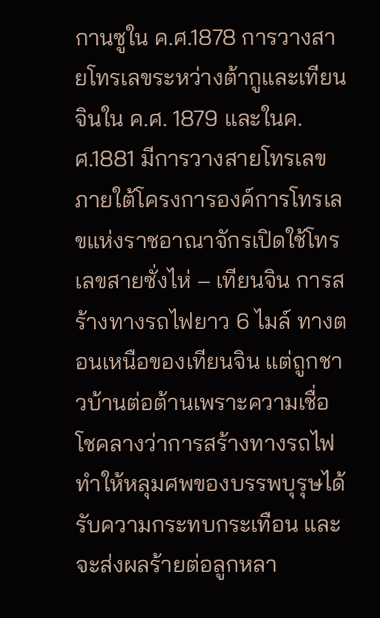กานซูใน ค.ศ.1878 การวางสายโทรเลขระหว่างต้ากูและเทียนจินใน ค.ศ. 1879 และในค.ศ.1881 มีการวางสายโทรเลขภายใต้โครงการองค์การโทรเลขแห่งราชอาณาจักรเปิดใช้โทรเลขสายซั่งไห่ – เทียนจิน การสร้างทางรถไฟยาว 6 ไมล์ ทางตอนเหนือของเทียนจิน แต่ถูกชาวบ้านต่อต้านเพราะความเชื่อโชคลางว่าการสร้างทางรถไฟทำให้หลุมศพของบรรพบุรุษได้รับความกระทบกระเทือน และจะส่งผลร้ายต่อลูกหลา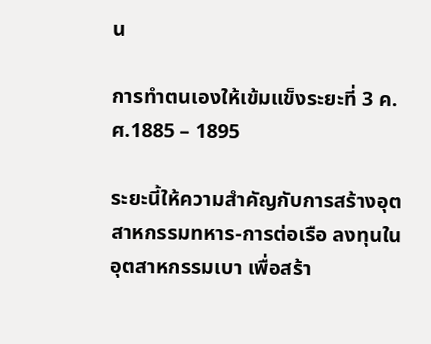น

การทำตนเองให้เข้มแข็งระยะที่ 3 ค.ศ.1885 – 1895

ระยะนี้ให้ความสำคัญกับการสร้างอุตสาหกรรมทหาร-การต่อเรือ ลงทุนในอุตสาหกรรมเบา เพื่อสร้า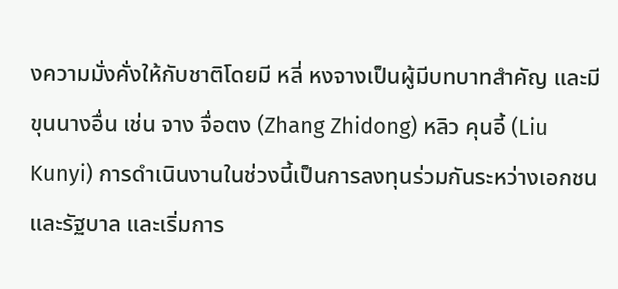งความมั่งคั่งให้กับชาติโดยมี หลี่ หงจางเป็นผู้มีบทบาทสำคัญ และมีขุนนางอื่น เช่น จาง จื่อตง (Zhang Zhidong) หลิว คุนอี้ (Liu Kunyi) การดำเนินงานในช่วงนี้เป็นการลงทุนร่วมกันระหว่างเอกชนและรัฐบาล และเริ่มการ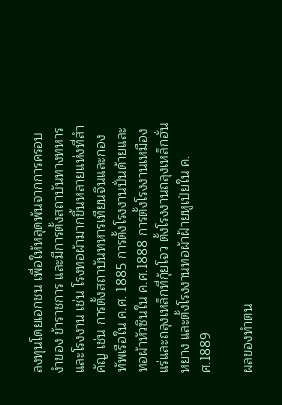ลงทุนโดยเอกชน เพื่อให้หลุดพ้นจากการครอบงำของ ข้าราชการ และมีการตั้งสถาบันทางทหารและโรงงาน เช่น โรงทอผ้ามากขึ้นหลายแห่งที่สำคัญ เช่น การตั้งสถาบันทหารเทียนจินและกองทัพเรือใน ค.ศ. 1885 การตั้งโรงงานปั่นด้ายและทอผ้าหัวซินใน ค.ศ.1888 การตั้งโรงงานเหมืองแร่และถลุงเหล็กที่กุ้ยโจว ตั้งโรงงานถลุงเหล็กฮั่นหยาง และตั้งโรงงานทอผ้าฝ้ายหูเป่ยใน ค.ศ.1889

ผลของทำตน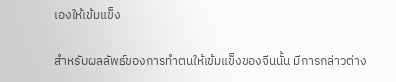เองให้เข้มแข็ง

สำหรับผลลัพธ์ของการทำตนให้เข้มแข็งของจีนนั้น มีการกล่าวต่าง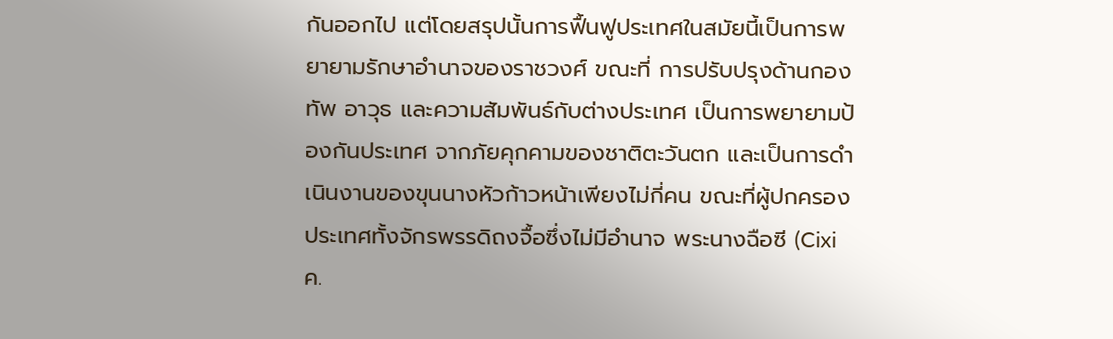กันออกไป แต่โดยสรุปนั้นการฟื้นฟูประเทศในสมัยนี้เป็นการพยายามรักษาอำนาจของราชวงศ์ ขณะที่ การปรับปรุงด้านกองทัพ อาวุธ และความสัมพันธ์กับต่างประเทศ เป็นการพยายามป้องกันประเทศ จากภัยคุกคามของชาติตะวันตก และเป็นการดำเนินงานของขุนนางหัวก้าวหน้าเพียงไม่กี่คน ขณะที่ผู้ปกครองประเทศทั้งจักรพรรดิถงจื้อซึ่งไม่มีอำนาจ พระนางฉือซี (Cixi ค.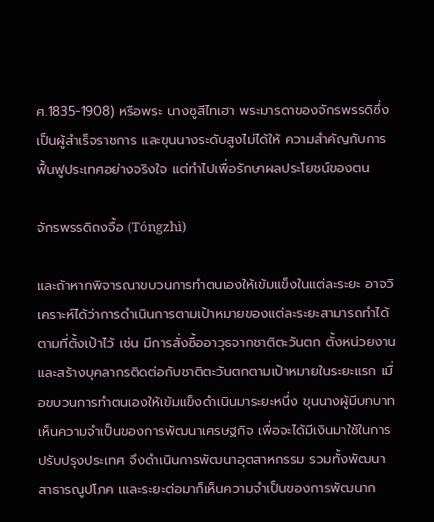ศ.1835-1908) หรือพระ นางซูสีไทเฮา พระมารดาของจักรพรรดิซึ่งเป็นผู้สำเร็จราชการ และขุนนางระดับสูงไม่ได้ให้ ความสำคัญกับการฟื้นฟูประเทศอย่างจริงใจ แต่ทำไปเพื่อรักษาผลประโยชน์ของตน

จักรพรรดิถงจื้อ (Tóngzhì)

และถ้าหากพิจารณาขบวนการทำตนเองให้เข้มแข็งในแต่ละระยะ อาจวิเคราะห์ได้ว่าการดำเนินการตามเป้าหมายของแต่ละระยะสามารถทำได้ตามที่ตั้งเป้าไว้ เช่น มีการสั่งซื้ออาวุธจากชาติตะวันตก ตั้งหน่วยงานและสร้างบุคลากรติดต่อกับชาติตะวันตกตามเป้าหมายในระยะแรก เมื่อขบวนการทำตนเองให้เข้มแข็งดำเนินมาระยะหนึ่ง ขุนนางผู้มีบทบาทเห็นความจำเป็นของการพัฒนาเศรษฐกิจ เพื่อจะได้มีเงินมาใช้ในการปรับปรุงประเทศ จึงดำเนินการพัฒนาอุตสาหกรรม รวมทั้งพัฒนาสาธารณูปโภค เและระยะต่อมาก็เห็นความจำเป็นของการพัฒนาก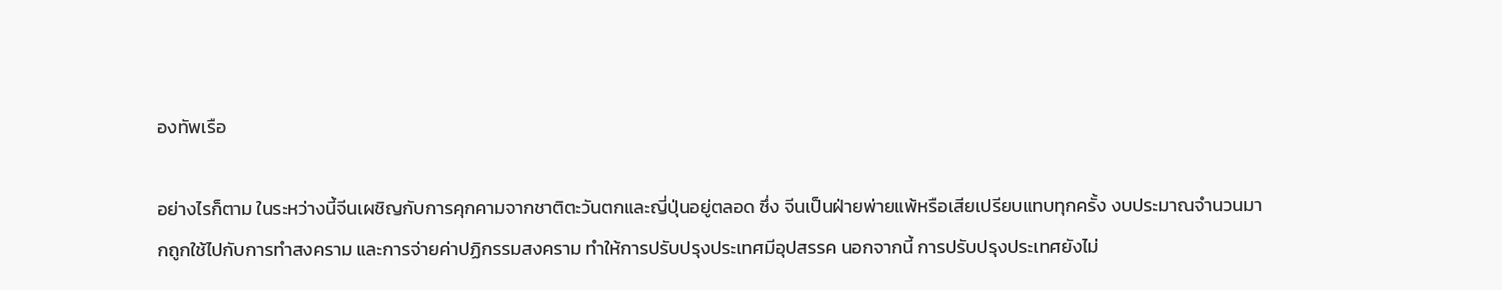องทัพเรือ

อย่างไรก็ตาม ในระหว่างนี้จีนเผชิญกับการคุกคามจากชาติตะวันตกและญี่ปุ่นอยู่ตลอด ซึ่ง จีนเป็นฝ่ายพ่ายแพ้หรือเสียเปรียบแทบทุกครั้ง งบประมาณจำนวนมากถูกใช้ไปกับการทำสงคราม และการจ่ายค่าปฏิกรรมสงคราม ทำให้การปรับปรุงประเทศมีอุปสรรค นอกจากนี้ การปรับปรุงประเทศยังไม่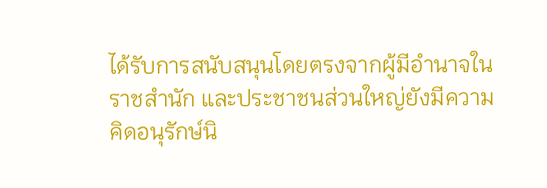ได้รับการสนับสนุนโดยตรงจากผู้มีอำนาจในราชสำนัก และประชาชนส่วนใหญ่ยังมีความคิดอนุรักษ์นิ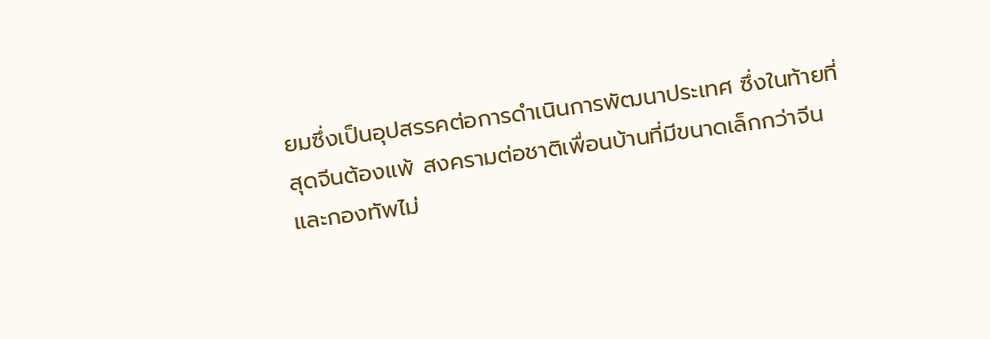ยมซึ่งเป็นอุปสรรคต่อการดำเนินการพัฒนาประเทศ ซึ่งในท้ายที่สุดจีนต้องแพ้ สงครามต่อชาติเพื่อนบ้านที่มีขนาดเล็กกว่าจีนและกองทัพไม่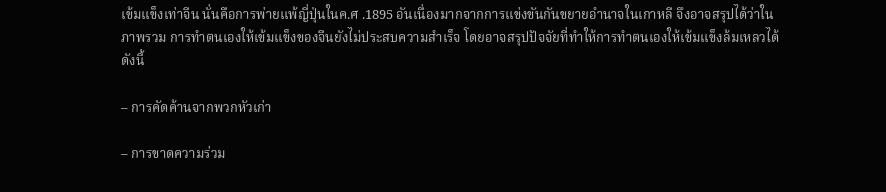เข้มแข็งเท่าจีน นั่นคือการพ่ายแพ้ญี่ปุ่นในค.ศ .1895 อันเนื่องมากจากการแข่งขันกันขยายอำนาจในเกาหลี จึงอาจสรุปได้ว่าในภาพรวม การทำตนเองให้เข้มแข็งของจีนยังไม่ประสบความสำเร็จ โดยอาจสรุปปัจจัยที่ทำให้การทำตนเองให้เข้มแข็งล้มเหลวได้ดังนี้

– การคัดค้านจากพวกหัวเก่า

– การขาดความร่วม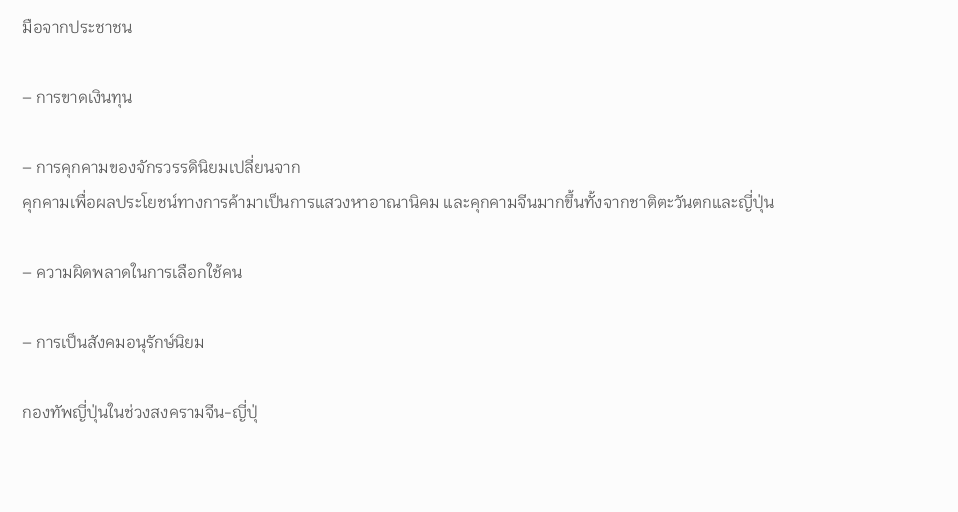มือจากประชาชน

– การขาดเงินทุน

– การคุกคามของจักรวรรดินิยมเปลี่ยนจาก
คุกคามเพื่อผลประโยชน์ทางการค้ามาเป็นการแสวงหาอาณานิคม และคุกคามจีนมากขึ้นทั้งจากชาติตะวันตกและญี่ปุ่น

– ความผิดพลาดในการเลือกใช้คน

– การเป็นสังคมอนุรักษ์นิยม

กองทัพญี่ปุ่นในช่วงสงครามจีน-ญี่ปุ่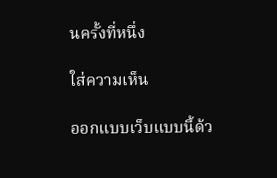นครั้งที่หนึ่ง

ใส่ความเห็น

ออกแบบเว็บแบบนี้ด้ว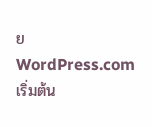ย WordPress.com
เริ่มต้น